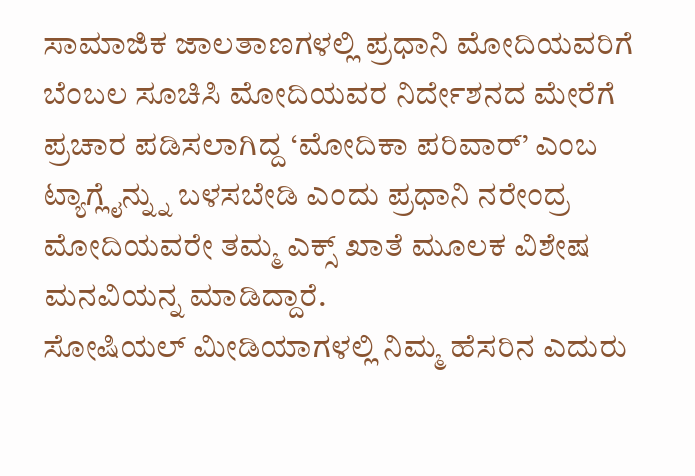ಸಾಮಾಜಿಕ ಜಾಲತಾಣಗಳಲ್ಲಿ ಪ್ರಧಾನಿ ಮೋದಿಯವರಿಗೆ ಬೆಂಬಲ ಸೂಚಿಸಿ ಮೋದಿಯವರ ನಿರ್ದೇಶನದ ಮೇರೆಗೆ ಪ್ರಚಾರ ಪಡಿಸಲಾಗಿದ್ದ ‘ಮೋದಿಕಾ ಪರಿವಾರ್’ ಎಂಬ ಟ್ಯಾಗ್ಲೈನ್ನ್ನು ಬಳಸಬೇಡಿ ಎಂದು ಪ್ರಧಾನಿ ನರೇಂದ್ರ ಮೋದಿಯವರೇ ತಮ್ಮ ಎಕ್ಸ್ ಖಾತೆ ಮೂಲಕ ವಿಶೇಷ ಮನವಿಯನ್ನ ಮಾಡಿದ್ದಾರೆ.
ಸೋಷಿಯಲ್ ಮೀಡಿಯಾಗಳಲ್ಲಿ ನಿಮ್ಮ ಹೆಸರಿನ ಎದುರು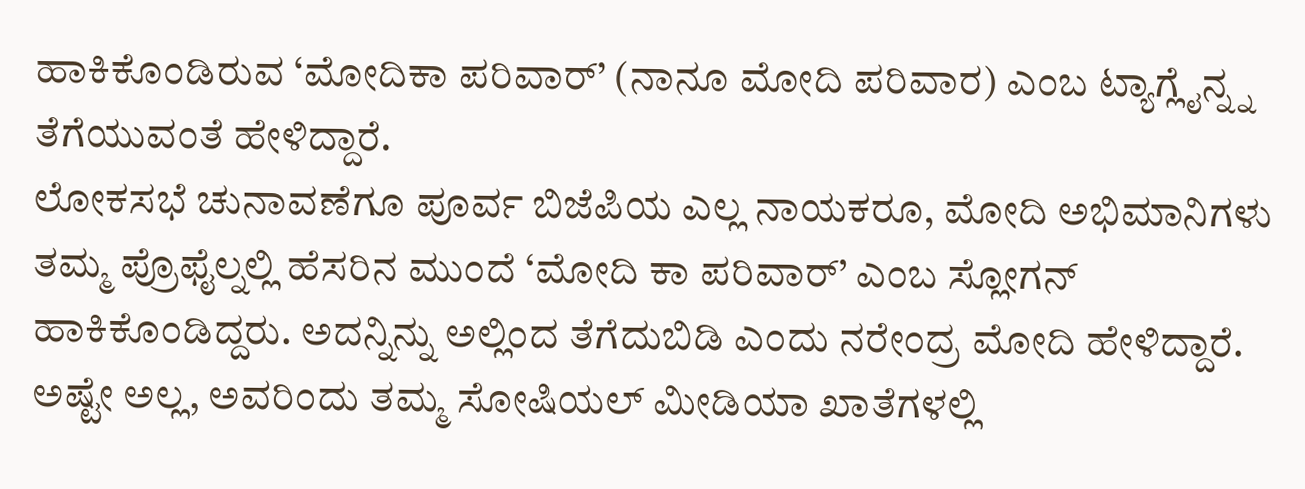ಹಾಕಿಕೊಂಡಿರುವ ‘ಮೋದಿಕಾ ಪರಿವಾರ್’ (ನಾನೂ ಮೋದಿ ಪರಿವಾರ) ಎಂಬ ಟ್ಯಾಗ್ಲೈನ್ನ್ನ ತೆಗೆಯುವಂತೆ ಹೇಳಿದ್ದಾರೆ.
ಲೋಕಸಭೆ ಚುನಾವಣೆಗೂ ಪೂರ್ವ ಬಿಜೆಪಿಯ ಎಲ್ಲ ನಾಯಕರೂ, ಮೋದಿ ಅಭಿಮಾನಿಗಳು ತಮ್ಮ ಪ್ರೊಫೈಲ್ನಲ್ಲಿ ಹೆಸರಿನ ಮುಂದೆ ‘ಮೋದಿ ಕಾ ಪರಿವಾರ್’ ಎಂಬ ಸ್ಲೋಗನ್ ಹಾಕಿಕೊಂಡಿದ್ದರು. ಅದನ್ನಿನ್ನು ಅಲ್ಲಿಂದ ತೆಗೆದುಬಿಡಿ ಎಂದು ನರೇಂದ್ರ ಮೋದಿ ಹೇಳಿದ್ದಾರೆ. ಅಷ್ಟೇ ಅಲ್ಲ, ಅವರಿಂದು ತಮ್ಮ ಸೋಷಿಯಲ್ ಮೀಡಿಯಾ ಖಾತೆಗಳಲ್ಲಿ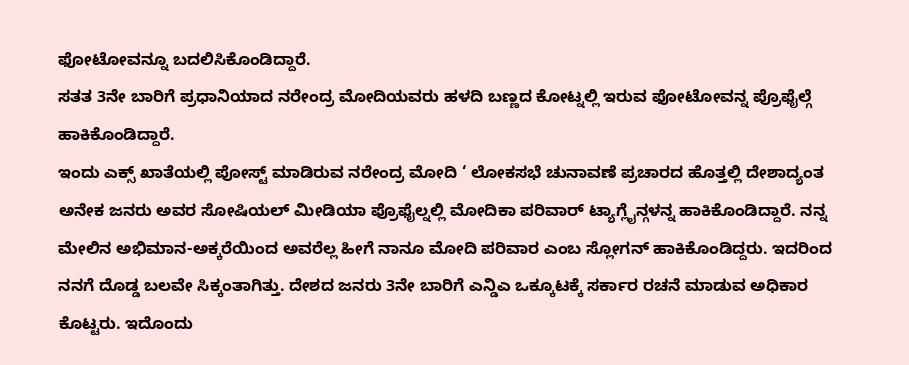ಫೋಟೋವನ್ನೂ ಬದಲಿಸಿಕೊಂಡಿದ್ದಾರೆ.
ಸತತ 3ನೇ ಬಾರಿಗೆ ಪ್ರಧಾನಿಯಾದ ನರೇಂದ್ರ ಮೋದಿಯವರು ಹಳದಿ ಬಣ್ಣದ ಕೋಟ್ನಲ್ಲಿ ಇರುವ ಫೋಟೋವನ್ನ ಪ್ರೊಫೈಲ್ಗೆ ಹಾಕಿಕೊಂಡಿದ್ದಾರೆ.
ಇಂದು ಎಕ್ಸ್ ಖಾತೆಯಲ್ಲಿ ಪೋಸ್ಟ್ ಮಾಡಿರುವ ನರೇಂದ್ರ ಮೋದಿ ‘ ಲೋಕಸಭೆ ಚುನಾವಣೆ ಪ್ರಚಾರದ ಹೊತ್ತಲ್ಲಿ ದೇಶಾದ್ಯಂತ ಅನೇಕ ಜನರು ಅವರ ಸೋಷಿಯಲ್ ಮೀಡಿಯಾ ಪ್ರೊಫೈಲ್ನಲ್ಲಿ ಮೋದಿಕಾ ಪರಿವಾರ್ ಟ್ಯಾಗ್ಲೈನ್ಗಳನ್ನ ಹಾಕಿಕೊಂಡಿದ್ದಾರೆ. ನನ್ನ ಮೇಲಿನ ಅಭಿಮಾನ-ಅಕ್ಕರೆಯಿಂದ ಅವರೆಲ್ಲ ಹೀಗೆ ನಾನೂ ಮೋದಿ ಪರಿವಾರ ಎಂಬ ಸ್ಲೋಗನ್ ಹಾಕಿಕೊಂಡಿದ್ದರು. ಇದರಿಂದ ನನಗೆ ದೊಡ್ಡ ಬಲವೇ ಸಿಕ್ಕಂತಾಗಿತ್ತು. ದೇಶದ ಜನರು 3ನೇ ಬಾರಿಗೆ ಎನ್ಡಿಎ ಒಕ್ಕೂಟಕ್ಕೆ ಸರ್ಕಾರ ರಚನೆ ಮಾಡುವ ಅಧಿಕಾರ ಕೊಟ್ಟರು. ಇದೊಂದು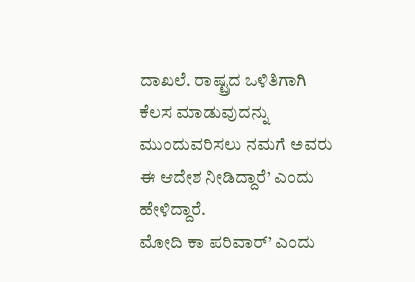ದಾಖಲೆ. ರಾಷ್ಟ್ರದ ಒಳಿತಿಗಾಗಿ ಕೆಲಸ ಮಾಡುವುದನ್ನು ಮುಂದುವರಿಸಲು ನಮಗೆ ಅವರು ಈ ಆದೇಶ ನೀಡಿದ್ದಾರೆ’ ಎಂದು ಹೇಳಿದ್ದಾರೆ.
ಮೋದಿ ಕಾ ಪರಿವಾರ್’ ಎಂದು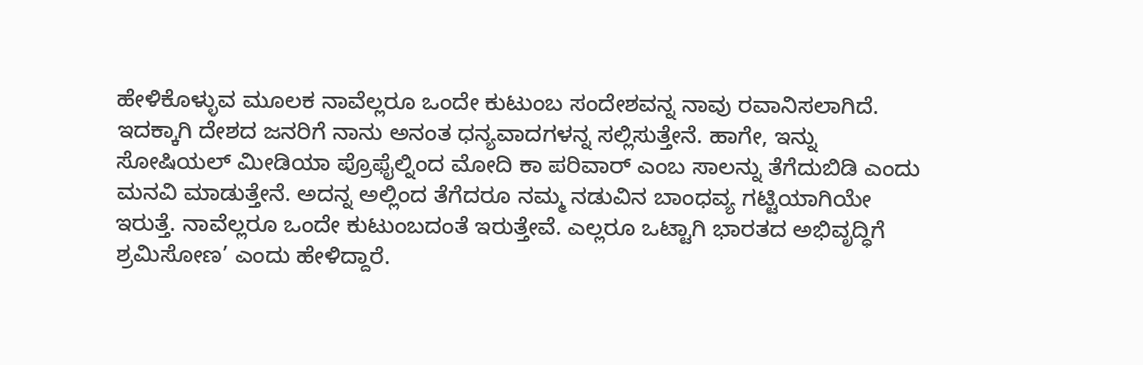ಹೇಳಿಕೊಳ್ಳುವ ಮೂಲಕ ನಾವೆಲ್ಲರೂ ಒಂದೇ ಕುಟುಂಬ ಸಂದೇಶವನ್ನ ನಾವು ರವಾನಿಸಲಾಗಿದೆ. ಇದಕ್ಕಾಗಿ ದೇಶದ ಜನರಿಗೆ ನಾನು ಅನಂತ ಧನ್ಯವಾದಗಳನ್ನ ಸಲ್ಲಿಸುತ್ತೇನೆ. ಹಾಗೇ, ಇನ್ನು ಸೋಷಿಯಲ್ ಮೀಡಿಯಾ ಪ್ರೊಫೈಲ್ನಿಂದ ಮೋದಿ ಕಾ ಪರಿವಾರ್ ಎಂಬ ಸಾಲನ್ನು ತೆಗೆದುಬಿಡಿ ಎಂದು ಮನವಿ ಮಾಡುತ್ತೇನೆ. ಅದನ್ನ ಅಲ್ಲಿಂದ ತೆಗೆದರೂ ನಮ್ಮ ನಡುವಿನ ಬಾಂಧವ್ಯ ಗಟ್ಟಿಯಾಗಿಯೇ ಇರುತ್ತೆ. ನಾವೆಲ್ಲರೂ ಒಂದೇ ಕುಟುಂಬದಂತೆ ಇರುತ್ತೇವೆ. ಎಲ್ಲರೂ ಒಟ್ಟಾಗಿ ಭಾರತದ ಅಭಿವೃದ್ಧಿಗೆ ಶ್ರಮಿಸೋಣ’ ಎಂದು ಹೇಳಿದ್ದಾರೆ.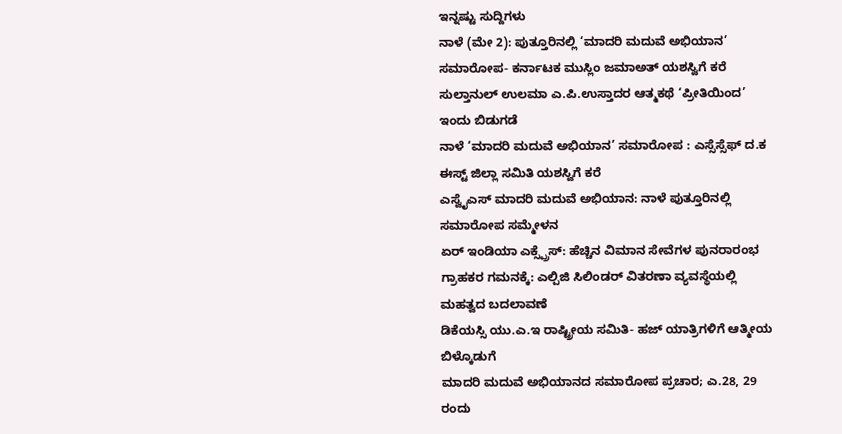ಇನ್ನಷ್ಟು ಸುದ್ದಿಗಳು
ನಾಳೆ (ಮೇ 2): ಪುತ್ತೂರಿನಲ್ಲಿ ‘ಮಾದರಿ ಮದುವೆ ಅಭಿಯಾನ’ ಸಮಾರೋಪ- ಕರ್ನಾಟಕ ಮುಸ್ಲಿಂ ಜಮಾಅತ್ ಯಶಸ್ವಿಗೆ ಕರೆ
ಸುಲ್ತಾನುಲ್ ಉಲಮಾ ಎ.ಪಿ.ಉಸ್ತಾದರ ಆತ್ಮಕಥೆ ‘ಪ್ರೀತಿಯಿಂದ’ ಇಂದು ಬಿಡುಗಡೆ
ನಾಳೆ ‘ಮಾದರಿ ಮದುವೆ ಅಭಿಯಾನ’ ಸಮಾರೋಪ : ಎಸ್ಸೆಸ್ಸೆಫ್ ದ.ಕ ಈಸ್ಟ್ ಜಿಲ್ಲಾ ಸಮಿತಿ ಯಶಸ್ವಿಗೆ ಕರೆ
ಎಸ್ವೈಎಸ್ ಮಾದರಿ ಮದುವೆ ಅಭಿಯಾನ: ನಾಳೆ ಪುತ್ತೂರಿನಲ್ಲಿ ಸಮಾರೋಪ ಸಮ್ಮೇಳನ
ಏರ್ ಇಂಡಿಯಾ ಎಕ್ಸ್ಪ್ರೆಸ್: ಹೆಚ್ಚಿನ ವಿಮಾನ ಸೇವೆಗಳ ಪುನರಾರಂಭ
ಗ್ರಾಹಕರ ಗಮನಕ್ಕೆ: ಎಲ್ಪಿಜಿ ಸಿಲಿಂಡರ್ ವಿತರಣಾ ವ್ಯವಸ್ಥೆಯಲ್ಲಿ ಮಹತ್ವದ ಬದಲಾವಣೆ
ಡಿಕೆಯಸ್ಸಿ ಯು.ಎ.ಇ ರಾಷ್ಟ್ರೀಯ ಸಮಿತಿ- ಹಜ್ ಯಾತ್ರಿಗಳಿಗೆ ಆತ್ಮೀಯ ಬಿಳ್ಕೊಡುಗೆ
ಮಾದರಿ ಮದುವೆ ಅಭಿಯಾನದ ಸಮಾರೋಪ ಪ್ರಚಾರ; ಎ.28, 29 ರಂದು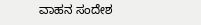ವಾಹನ ಸಂದೇಶ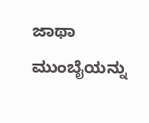ಜಾಥಾ
ಮುಂಬೈಯನ್ನು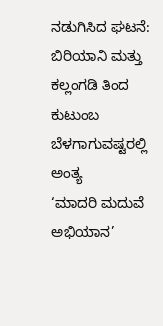ನಡುಗಿಸಿದ ಘಟನೆ: ಬಿರಿಯಾನಿ ಮತ್ತು ಕಲ್ಲಂಗಡಿ ತಿಂದ ಕುಟುಂಬ ಬೆಳಗಾಗುವಷ್ಟರಲ್ಲಿ ಅಂತ್ಯ
‘ಮಾದರಿ ಮದುವೆ ಅಭಿಯಾನ’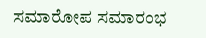ಸಮಾರೋಪ ಸಮಾರಂಭ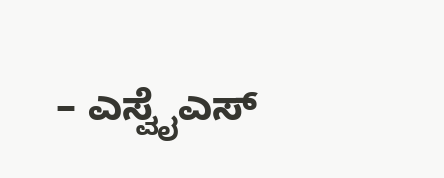– ಎಸ್ವೈಎಸ್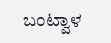ಬಂಟ್ವಾಳ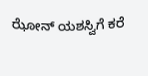ಝೋನ್ ಯಶಸ್ವಿಗೆ ಕರೆ